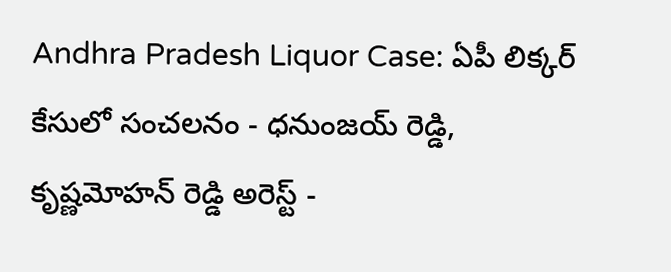Andhra Pradesh Liquor Case: ఏపీ లిక్కర్ కేసులో సంచలనం - ధనుంజయ్ రెడ్డి, కృష్ణమోహన్ రెడ్డి అరెస్ట్ -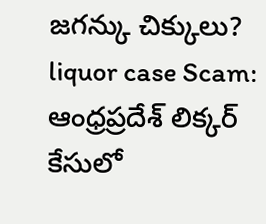జగన్కు చిక్కులు?
liquor case Scam: ఆంధ్రప్రదేశ్ లిక్కర్ కేసులో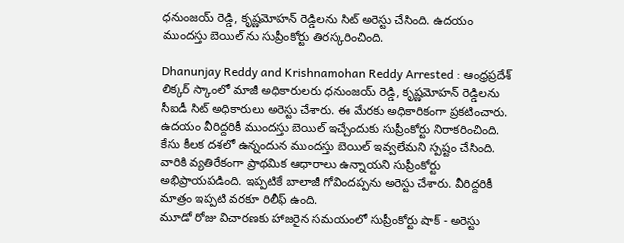ధనుంజయ్ రెడ్డి, కృష్ణమోహన్ రెడ్డిలను సిట్ అరెస్టు చేసింది. ఉదయం ముందస్తు బెయిల్ ను సుప్రీంకోర్టు తిరస్కరించింది.

Dhanunjay Reddy and Krishnamohan Reddy Arrested : ఆంధ్రప్రదేశ్ లిక్కర్ స్కాంలో మాజీ అధికారులరు ధనుంజయ్ రెడ్డి, కృష్ణమోహన్ రెడ్డిలను సీఐడీ సిట్ అధికారులు అరెస్టు చేశారు. ఈ మేరకు అధికారికంగా ప్రకటించారు. ఉదయం వీరిద్దరికీ ముందస్తు బెయిల్ ఇచ్చేందుకు సుప్రీంకోర్టు నిరాకరించింది. కేసు కీలక దశలో ఉన్నందున ముందస్తు బెయిల్ ఇవ్వలేమని స్పష్టం చేసింది. వారికి వ్యతిరేకంగా ప్రాథమిక ఆధారాలు ఉన్నాయని సుప్రీంకోర్టు అభిప్రాయపడింది. ఇప్పటికే బాలాజీ గోవిందప్పను అరెస్టు చేశారు. వీరిద్దరికీ మాత్రం ఇప్పటి వరకూ రిలీఫ్ ఉంది.
మూడో రోజు విచారణకు హాజరైన సమయంలో సుప్రీంకోర్టు షాక్ - అరెస్టు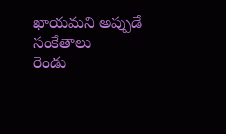ఖాయమని అప్పుడే సంకేతాలు
రెండు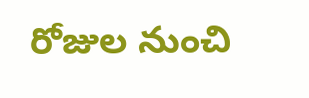రోజుల నుంచి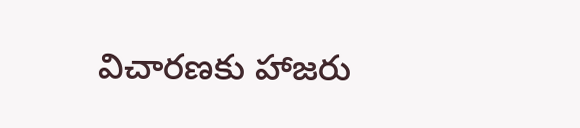విచారణకు హాజరు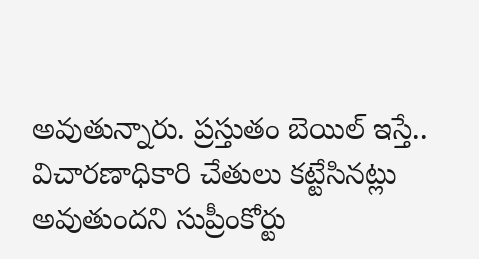అవుతున్నారు. ప్రస్తుతం బెయిల్ ఇస్తే.. విచారణాధికారి చేతులు కట్టేసినట్లు అవుతుందని సుప్రీంకోర్టు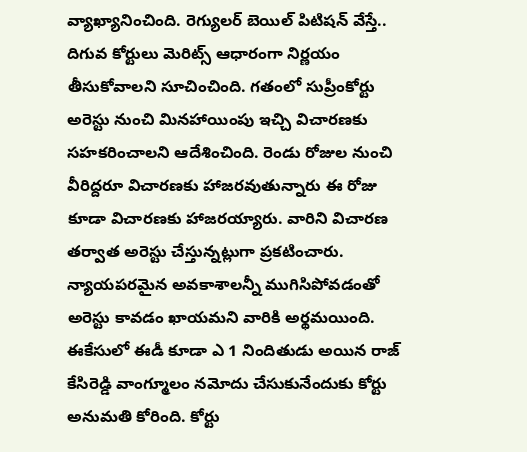వ్యాఖ్యానించింది. రెగ్యులర్ బెయిల్ పిటిషన్ వేస్తే.. దిగువ కోర్టులు మెరిట్స్ ఆధారంగా నిర్ణయం తీసుకోవాలని సూచించింది. గతంలో సుప్రీంకోర్టు అరెస్టు నుంచి మినహాయింపు ఇచ్చి విచారణకు సహకరించాలని ఆదేశించింది. రెండు రోజుల నుంచి వీరిద్దరూ విచారణకు హాజరవుతున్నారు ఈ రోజు కూడా విచారణకు హాజరయ్యారు. వారిని విచారణ తర్వాత అరెస్టు చేస్తున్నట్లుగా ప్రకటించారు. న్యాయపరమైన అవకాశాలన్నీ ముగిసిపోవడంతో అరెస్టు కావడం ఖాయమని వారికి అర్థమయింది. ఈకేసులో ఈడీ కూడా ఎ 1 నిందితుడు అయిన రాజ్ కేసిరెడ్డి వాంగ్మూలం నమోదు చేసుకునేందుకు కోర్టు అనుమతి కోరింది. కోర్టు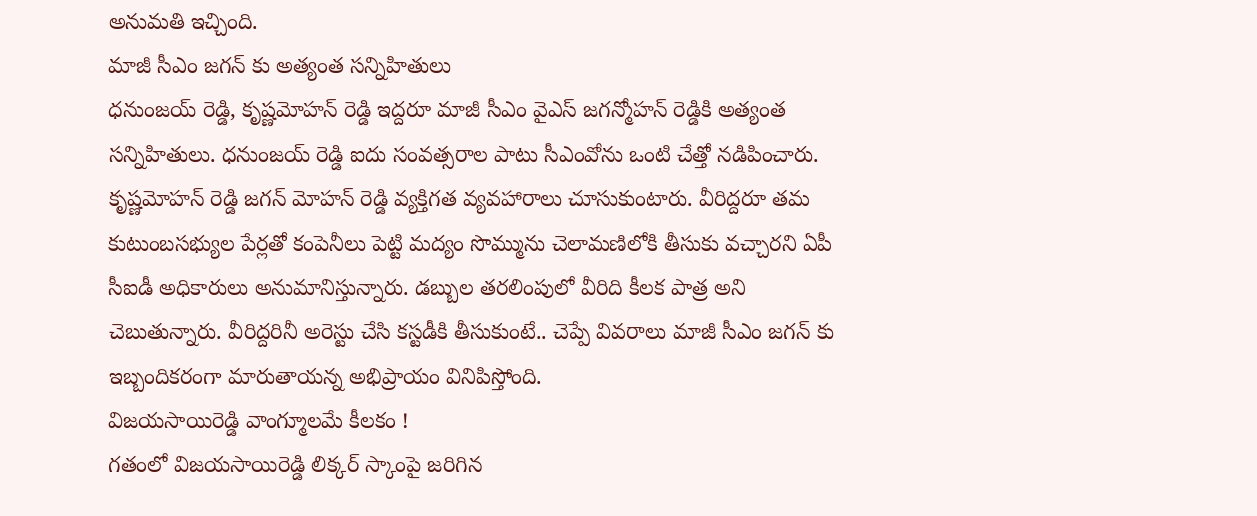అనుమతి ఇచ్చింది.
మాజీ సీఎం జగన్ కు అత్యంత సన్నిహితులు
ధనుంజయ్ రెడ్డి, కృష్ణమోహన్ రెడ్డి ఇద్దరూ మాజీ సీఎం వైఎస్ జగన్మోహన్ రెడ్డికి అత్యంత సన్నిహితులు. ధనుంజయ్ రెడ్డి ఐదు సంవత్సరాల పాటు సీఎంవోను ఒంటి చేత్తో నడిపించారు. కృష్ణమోహన్ రెడ్డి జగన్ మోహన్ రెడ్డి వ్యక్తిగత వ్యవహారాలు చూసుకుంటారు. వీరిద్దరూ తమ కుటుంబసభ్యుల పేర్లతో కంపెనీలు పెట్టి మద్యం సొమ్మును చెలామణిలోకి తీసుకు వచ్చారని ఏపీ సీఐడీ అధికారులు అనుమానిస్తున్నారు. డబ్బుల తరలింపులో వీరిది కీలక పాత్ర అని చెబుతున్నారు. వీరిద్దరినీ అరెస్టు చేసి కస్టడీకి తీసుకుంటే.. చెప్పే వివరాలు మాజీ సీఎం జగన్ కు ఇబ్బందికరంగా మారుతాయన్న అభిప్రాయం వినిపిస్తోంది.
విజయసాయిరెడ్డి వాంగ్మూలమే కీలకం !
గతంలో విజయసాయిరెడ్డి లిక్కర్ స్కాంపై జరిగిన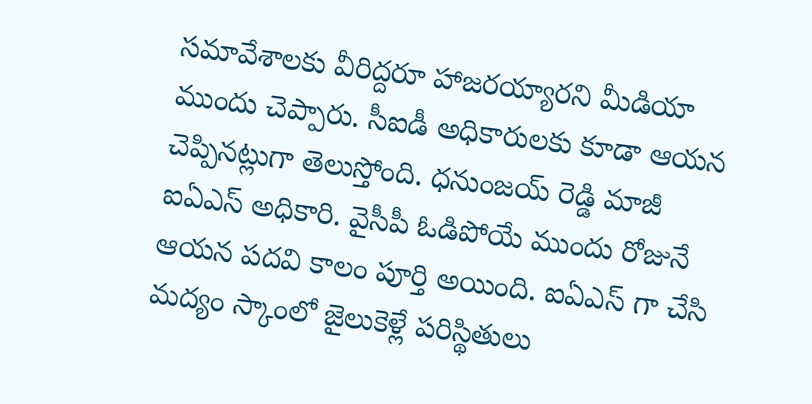సమావేశాలకు వీరిద్దరూ హాజరయ్యారని మీడియా ముందు చెప్పారు. సీఐడీ అధికారులకు కూడా ఆయన చెప్పినట్లుగా తెలుస్తోంది. ధనుంజయ్ రెడ్డి మాజీ ఐఏఎస్ అధికారి. వైసీపీ ఓడిపోయే ముందు రోజునే ఆయన పదవి కాలం పూర్తి అయింది. ఐఏఎస్ గా చేసి మద్యం స్కాంలో జైలుకెళ్లే పరిస్థితులు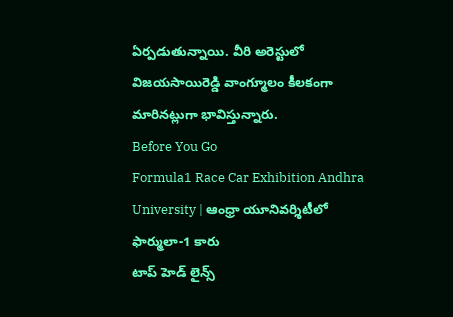ఏర్పడుతున్నాయి. వీరి అరెస్టులో విజయసాయిరెడ్డి వాంగ్మూలం కీలకంగా మారినట్లుగా భావిస్తున్నారు.
Before You Go
Formula1 Race Car Exhibition Andhra University | ఆంధ్రా యూనివర్శిటీలో ఫార్ములా-1 కారు
టాప్ హెడ్ లైన్స్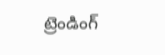ట్రెండింగ్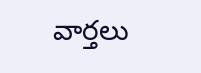వార్తలు